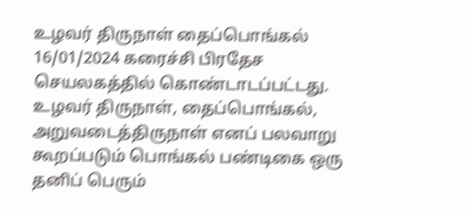உழவர் திருநாள் தைப்பொங்கல் 16/01/2024 கரைச்சி பிரதேச செயலகத்தில் கொண்டாடப்பட்டது.
உழவர் திருநாள், தைப்பொங்கல், அறுவடைத்திருநாள் எனப் பலவாறு கூறப்படும் பொங்கல் பண்டிகை ஒரு தனிப் பெரும்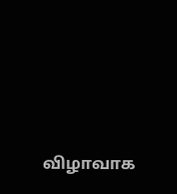விழாவாக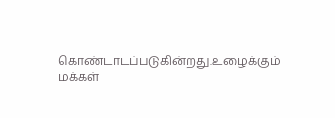கொண்டாடப்படுகின்றது.உழைக்கும் மக்கள்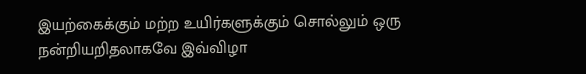இயற்கைக்கும் மற்ற உயிர்களுக்கும் சொல்லும் ஒரு நன்றியறிதலாகவே இவ்விழா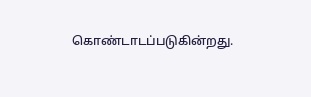கொண்டாடப்படுகின்றது.